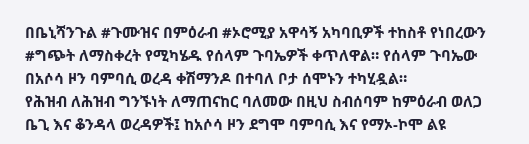በቤኒሻንጉል #ጉሙዝና በምዕራብ #ኦሮሚያ አዋሳኝ አካባቢዎች ተከስቶ የነበረውን #ግጭት ለማስቀረት የሚካሄዱ የሰላም ጉባኤዎች ቀጥለዋል። የሰላም ጉባኤው በአሶሳ ዞን ባምባሲ ወረዳ ቀሽማንዶ በተባለ ቦታ ሰሞኑን ተካሂዷል።
የሕዝብ ለሕዝብ ግንኙነት ለማጠናከር ባለመው በዚህ ስብሰባም ከምዕራብ ወለጋ ቤጊ እና ቆንዳላ ወረዳዎች፤ ከአሶሳ ዞን ደግሞ ባምባሲ እና የማኦ-ኮሞ ልዩ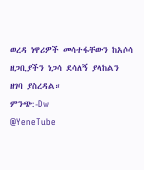ወረዳ ነዋሪዎች መሳተፋቸውን ከአሶሳ ዘጋቢያችን ነጋሳ ደሳለኝ ያላከልን ዘገባ ያስረዳል።
ምንጭ:-Dw
@YeneTube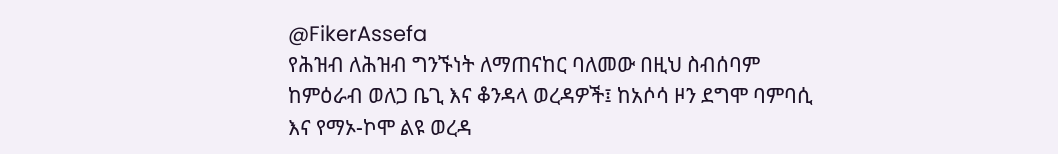@FikerAssefa
የሕዝብ ለሕዝብ ግንኙነት ለማጠናከር ባለመው በዚህ ስብሰባም ከምዕራብ ወለጋ ቤጊ እና ቆንዳላ ወረዳዎች፤ ከአሶሳ ዞን ደግሞ ባምባሲ እና የማኦ-ኮሞ ልዩ ወረዳ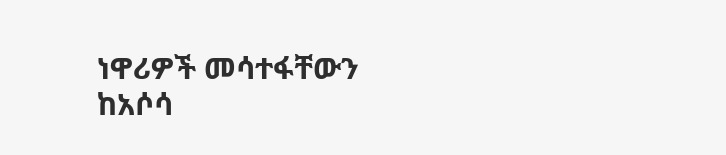ነዋሪዎች መሳተፋቸውን ከአሶሳ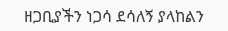ዘጋቢያችን ነጋሳ ደሳለኝ ያላከልን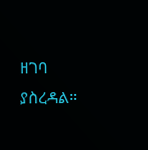ዘገባ ያስረዳል።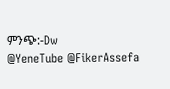ምንጭ:-Dw
@YeneTube @FikerAssefa